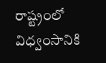రాష్ట్రంలో విధ్వంసానికి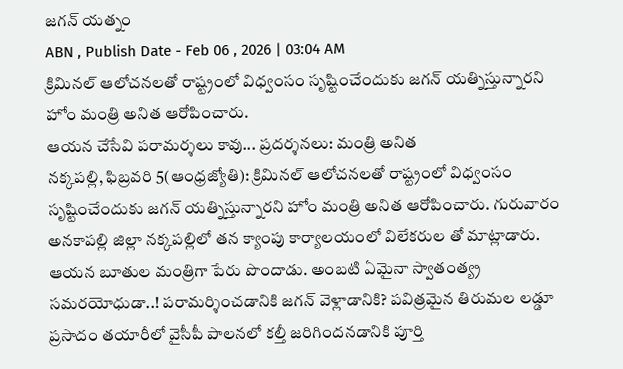జగన్ యత్నం
ABN , Publish Date - Feb 06 , 2026 | 03:04 AM
క్రిమినల్ ఆలోచనలతో రాష్ట్రంలో విధ్వంసం సృష్టించేందుకు జగన్ యత్నిస్తున్నారని హోం మంత్రి అనిత ఆరోపించారు.
ఆయన చేసేవి పరామర్శలు కావు... ప్రదర్శనలు: మంత్రి అనిత
నక్కపల్లి, ఫిబ్రవరి 5(ఆంధ్రజ్యోతి): క్రిమినల్ ఆలోచనలతో రాష్ట్రంలో విధ్వంసం సృష్టించేందుకు జగన్ యత్నిస్తున్నారని హోం మంత్రి అనిత ఆరోపించారు. గురువారం అనకాపల్లి జిల్లా నక్కపల్లిలో తన క్యాంపు కార్యాలయంలో విలేకరుల తో మాట్లాడారు. ఆయన బూతుల మంత్రిగా పేరు పొందాడు. అంబటి ఏమైనా స్వాతంత్య్ర సమరయోధుడా..! పరామర్శించడానికి జగన్ వెళ్లాడానికి? పవిత్రమైన తిరుమల లడ్డూ ప్రసాదం తయారీలో వైసీపీ పాలనలో కల్తీ జరిగిందనడానికి పూర్తి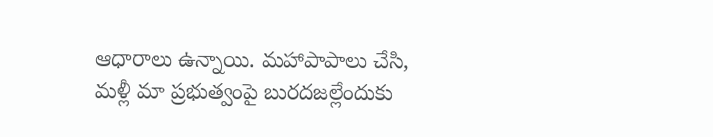ఆధారాలు ఉన్నాయి. మహాపాపాలు చేసి, మళ్లీ మా ప్రభుత్వంపై బురదజల్లేందుకు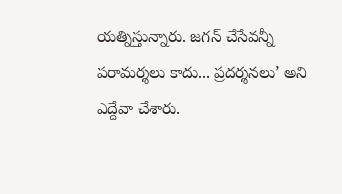యత్నిస్తున్నారు. జగన్ చేసేవన్నీ పరామర్శలు కాదు... ప్రదర్శనలు’ అని ఎద్దేవా చేశారు.